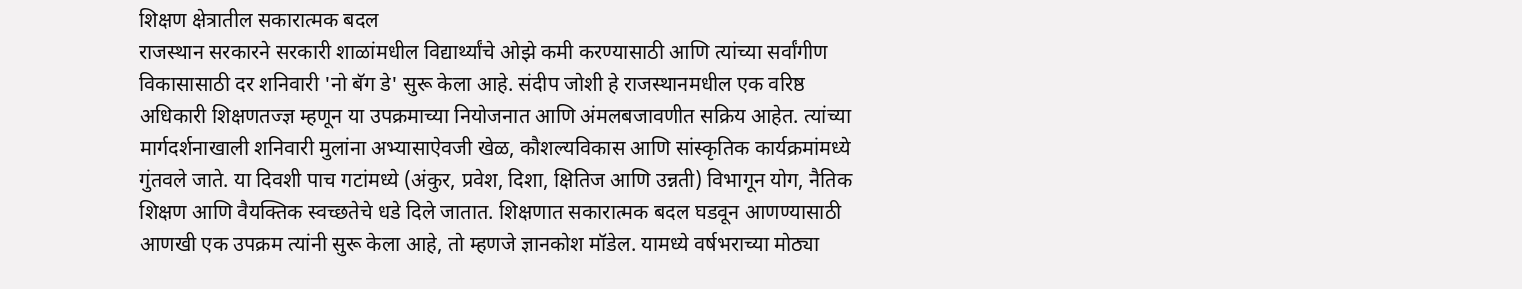शिक्षण क्षेत्रातील सकारात्मक बदल
राजस्थान सरकारने सरकारी शाळांमधील विद्यार्थ्यांचे ओझे कमी करण्यासाठी आणि त्यांच्या सर्वांगीण विकासासाठी दर शनिवारी 'नो बॅग डे' सुरू केला आहे. संदीप जोशी हे राजस्थानमधील एक वरिष्ठ अधिकारी शिक्षणतज्ज्ञ म्हणून या उपक्रमाच्या नियोजनात आणि अंमलबजावणीत सक्रिय आहेत. त्यांच्या मार्गदर्शनाखाली शनिवारी मुलांना अभ्यासाऐवजी खेळ, कौशल्यविकास आणि सांस्कृतिक कार्यक्रमांमध्ये गुंतवले जाते. या दिवशी पाच गटांमध्ये (अंकुर, प्रवेश, दिशा, क्षितिज आणि उन्नती) विभागून योग, नैतिक शिक्षण आणि वैयक्तिक स्वच्छतेचे धडे दिले जातात. शिक्षणात सकारात्मक बदल घडवून आणण्यासाठी आणखी एक उपक्रम त्यांनी सुरू केला आहे, तो म्हणजे ज्ञानकोश मॉडेल. यामध्ये वर्षभराच्या मोठ्या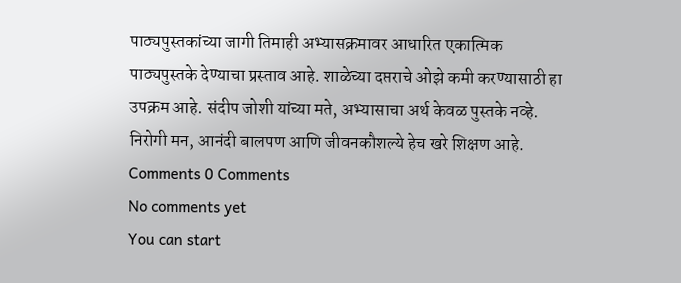पाठ्यपुस्तकांच्या जागी तिमाही अभ्यासक्रमावर आधारित एकात्मिक पाठ्यपुस्तके देण्याचा प्रस्ताव आहे. शाळेच्या दप्तराचे ओझे कमी करण्यासाठी हा उपक्रम आहे. संदीप जोशी यांच्या मते, अभ्यासाचा अर्थ केवळ पुस्तके नव्हे. निरोगी मन, आनंदी बालपण आणि जीवनकौशल्ये हेच खरे शिक्षण आहे.
Comments 0 Comments
No comments yet
You can start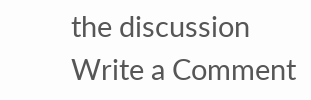the discussion
Write a Comment